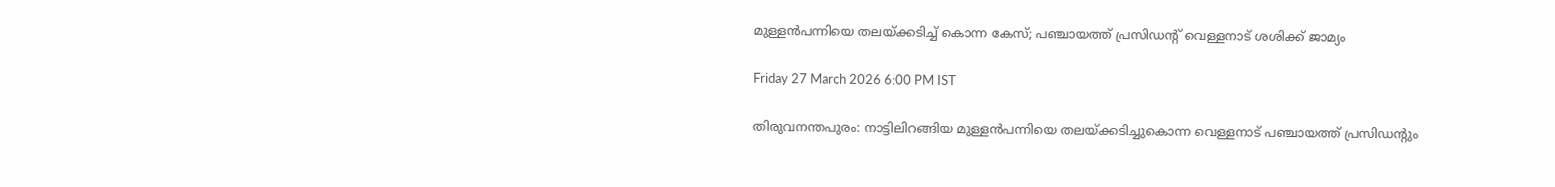മുള്ളൻപന്നിയെ തലയ്‌ക്കടിച്ച് കൊന്ന കേസ്; പഞ്ചായത്ത് പ്രസിഡന്റ് വെള്ളനാട് ശശിക്ക് ജാമ്യം

Friday 27 March 2026 6:00 PM IST

തിരുവനന്തപുരം: നാട്ടിലിറങ്ങിയ മുള്ളൻപന്നിയെ തലയ്‌ക്കടിച്ചുകൊന്ന വെള്ളനാട് പഞ്ചായത്ത് പ്രസിഡന്റും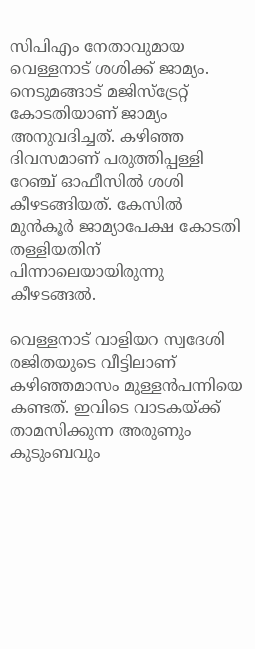സിപിഎം നേതാവുമായ വെള്ളനാട് ശശിക്ക് ജാമ്യം. നെടുമങ്ങാട് മജിസ്‌ട്രേറ്റ് കോടതിയാണ് ജാമ്യം അനുവദിച്ചത്. കഴിഞ്ഞ ദിവസമാണ് പരുത്തിപ്പള്ളി റേഞ്ച് ഓഫീസിൽ ശശി കീഴടങ്ങിയത്. കേസിൽ മുൻകൂർ ജാമ്യാപേക്ഷ കോടതി തള്ളിയതിന് പിന്നാലെയായിരുന്നു കീഴടങ്ങൽ.

വെള്ളനാട് വാളിയറ സ്വദേശി രജിതയുടെ വീട്ടിലാണ് കഴിഞ്ഞമാസം മുള്ളൻപന്നിയെ കണ്ടത്. ഇവിടെ വാടകയ്‌ക്ക് താമസിക്കുന്ന അരുണും കുടുംബവും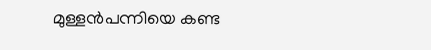മുള്ളൻപന്നിയെ കണ്ട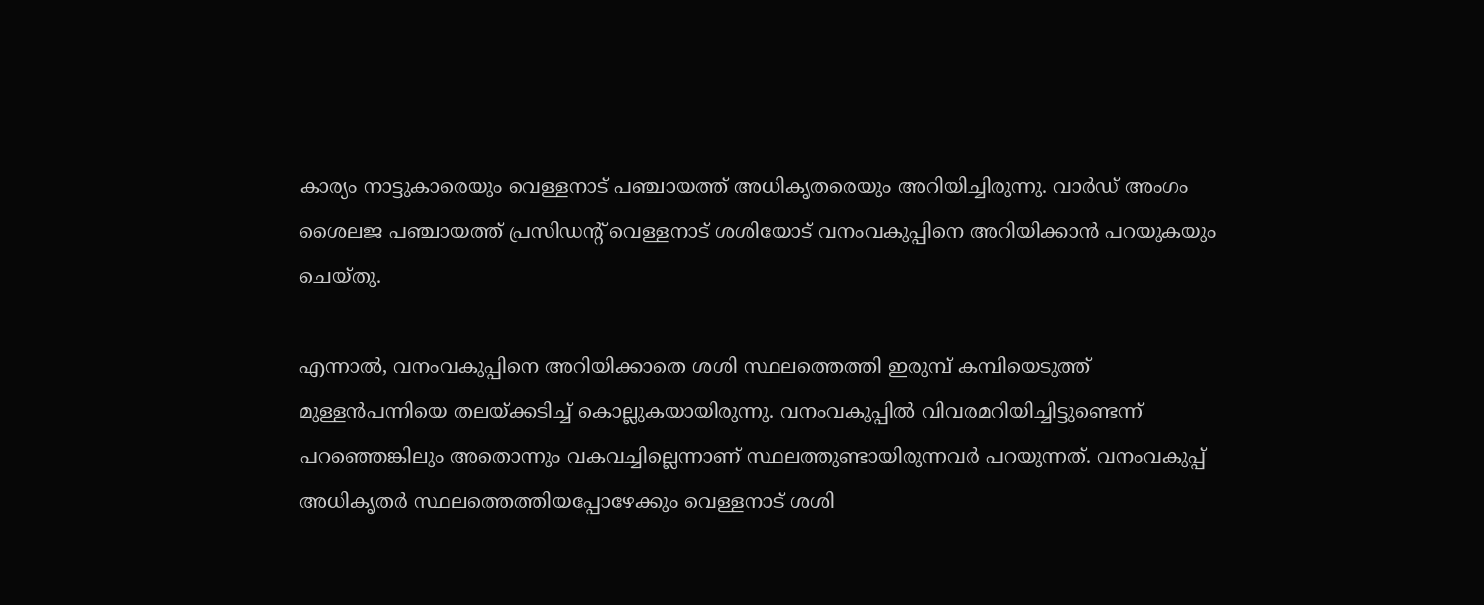കാര്യം നാട്ടുകാരെയും വെള്ളനാട് പഞ്ചായത്ത് അധികൃതരെയും അറിയിച്ചിരുന്നു. വാർഡ് അംഗം ശൈലജ പഞ്ചായത്ത് പ്രസിഡന്റ് വെള്ളനാട് ശശിയോട് വനംവകുപ്പിനെ അറിയിക്കാൻ പറയുകയും ചെയ്‌തു.

എന്നാൽ, വനംവകുപ്പിനെ അറിയിക്കാതെ ശശി സ്ഥലത്തെത്തി ഇരുമ്പ് കമ്പിയെടുത്ത് മുള്ളൻപന്നിയെ തലയ്‌ക്കടിച്ച് കൊല്ലുകയായിരുന്നു. വനംവകുപ്പിൽ വിവരമറിയിച്ചിട്ടുണ്ടെന്ന് പറഞ്ഞെങ്കിലും അതൊന്നും വകവച്ചില്ലെന്നാണ് സ്ഥലത്തുണ്ടായിരുന്നവർ പറയുന്നത്. വനംവകുപ്പ് അധികൃതർ സ്ഥലത്തെത്തിയപ്പോഴേക്കും വെള്ളനാട് ശശി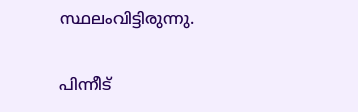സ്ഥലംവിട്ടിരുന്നു.

പിന്നീട്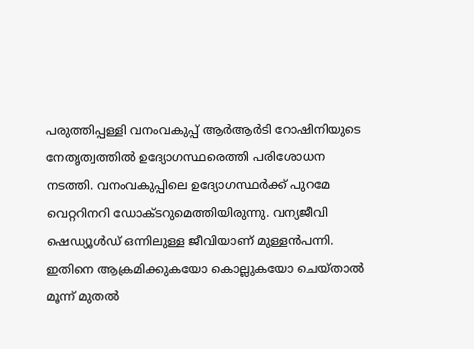പരുത്തിപ്പള്ളി വനംവകുപ്പ് ആർആർടി റോഷിനിയുടെ നേതൃത്വത്തിൽ ഉദ്യോഗസ്ഥരെത്തി പരിശോധന നടത്തി. വനംവകുപ്പിലെ ഉദ്യോഗസ്ഥർക്ക് പുറമേ വെറ്ററിനറി ഡോക്ടറുമെത്തിയിരുന്നു. വന്യജീവി ഷെഡ്യൂൾഡ് ഒന്നിലുള്ള ജീവിയാണ് മുള്ളൻപന്നി. ഇതിനെ ആക്രമിക്കുകയോ കൊല്ലുകയോ ചെയ്താൽ മൂന്ന് മുതൽ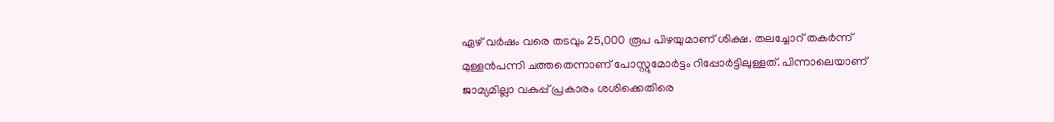ഏഴ് വർഷം വരെ തടവും 25,000 രൂപ പിഴയുമാണ് ശിക്ഷ. തലച്ചോറ് തകർന്ന് മുള്ളൻപന്നി ചത്തതെന്നാണ് പോസ്റ്റുമോർട്ടം റിപ്പോർട്ടിലുള്ളത്. പിന്നാലെയാണ് ജാമ്യമില്ലാ വകുപ്പ് പ്രകാരം ശശിക്കെതിരെ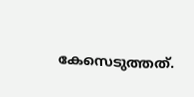കേസെടുത്തത്.